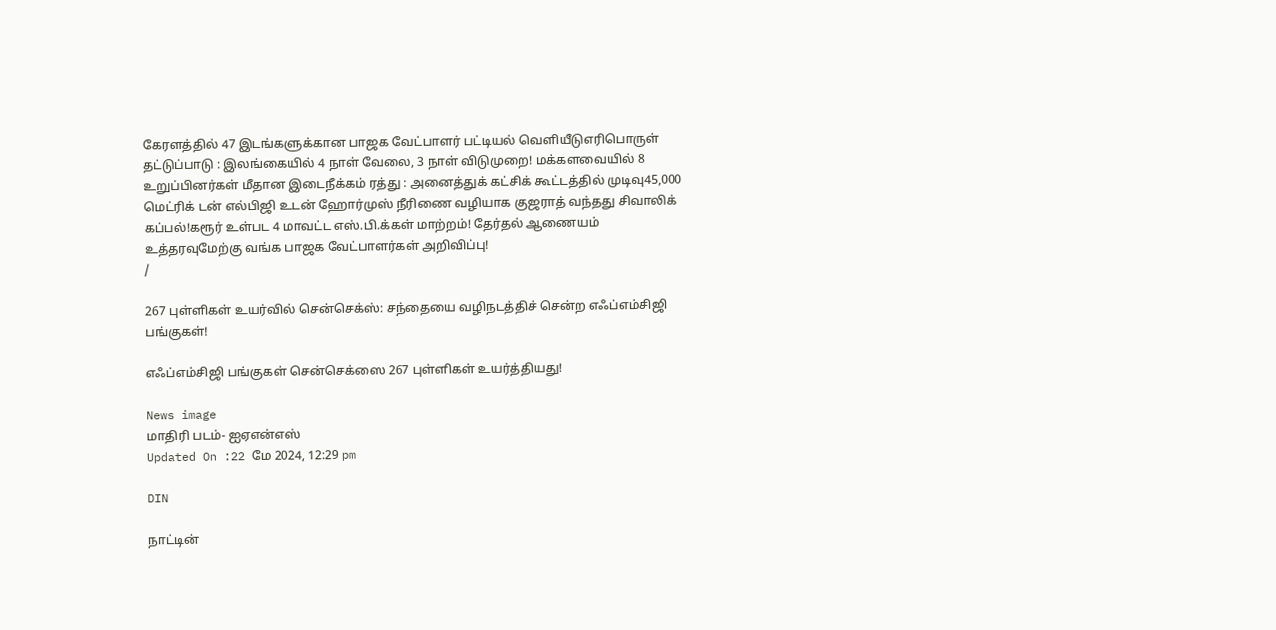கேரளத்தில் 47 இடங்களுக்கான பாஜக வேட்பாளர் பட்டியல் வெளியீடுஎரிபொருள் தட்டுப்பாடு : இலங்கையில் 4 நாள் வேலை, 3 நாள் விடுமுறை! மக்களவையில் 8 உறுப்பினர்கள் மீதான இடைநீக்கம் ரத்து : அனைத்துக் கட்சிக் கூட்டத்தில் முடிவு45,000 மெட்ரிக் டன் எல்பிஜி உடன் ஹோர்முஸ் நீரிணை வழியாக குஜராத் வந்தது சிவாலிக் கப்பல்!கரூர் உள்பட 4 மாவட்ட எஸ்.பி.க்கள் மாற்றம்! தேர்தல் ஆணையம் உத்தரவுமேற்கு வங்க பாஜக வேட்பாளர்கள் அறிவிப்பு!
/

267 புள்ளிகள் உயர்வில் சென்செக்ஸ்: சந்தையை வழிநடத்திச் சென்ற எஃப்எம்சிஜி பங்குகள்!

எஃப்எம்சிஜி பங்குகள் சென்செக்ஸை 267 புள்ளிகள் உயர்த்தியது!

News image
மாதிரி படம்- ஐஏஎன்எஸ்
Updated On :22 மே 2024, 12:29 pm

DIN

நாட்டின்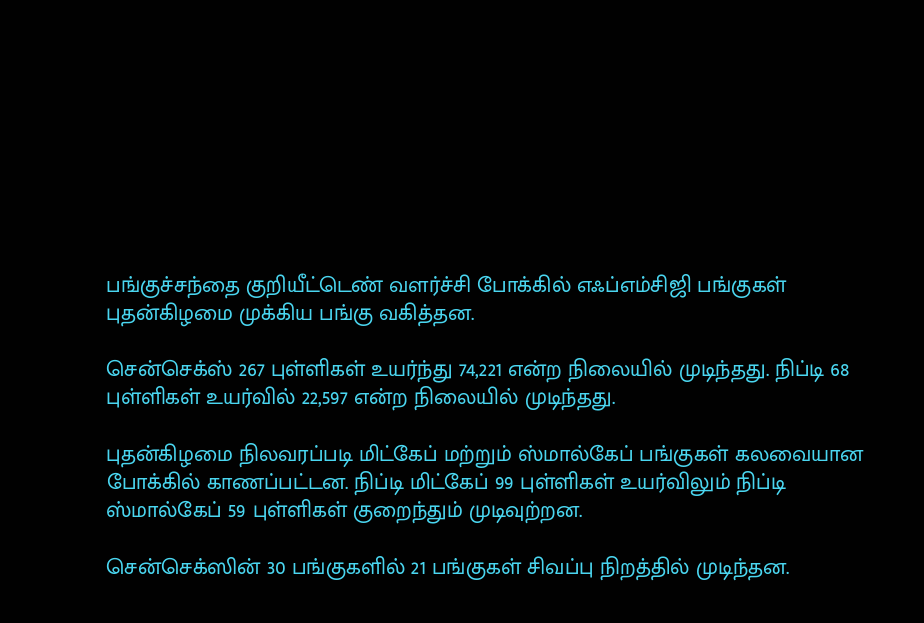பங்குச்சந்தை குறியீட்டெண் வளர்ச்சி போக்கில் எஃப்எம்சிஜி பங்குகள் புதன்கிழமை முக்கிய பங்கு வகித்தன.

சென்செக்ஸ் 267 புள்ளிகள் உயர்ந்து 74,221 என்ற நிலையில் முடிந்தது. நிப்டி 68 புள்ளிகள் உயர்வில் 22,597 என்ற நிலையில் முடிந்தது.

புதன்கிழமை நிலவரப்படி மிட்கேப் மற்றும் ஸ்மால்கேப் பங்குகள் கலவையான போக்கில் காணப்பட்டன. நிப்டி மிட்கேப் 99 புள்ளிகள் உயர்விலும் நிப்டி ஸ்மால்கேப் 59 புள்ளிகள் குறைந்தும் முடிவுற்றன.

சென்செக்ஸின் 30 பங்குகளில் 21 பங்குகள் சிவப்பு நிறத்தில் முடிந்தன.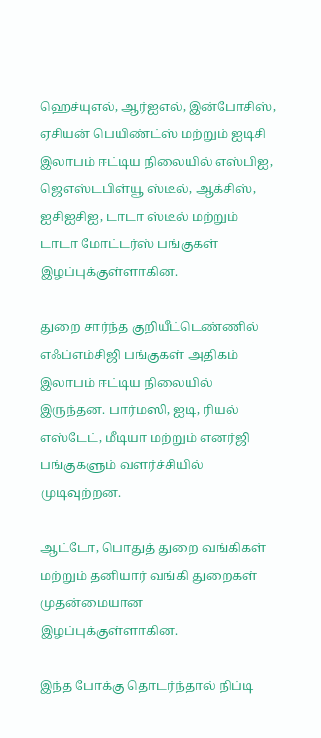ஹெச்யுஎல், ஆர்ஐஎல், இன்போசிஸ், ஏசியன் பெயிண்ட்ஸ் மற்றும் ஐடிசி இலாபம் ஈட்டிய நிலையில் எஸ்பிஐ, ஜெஎஸ்டபிள்யூ ஸ்டீல், ஆக்சிஸ், ஐசிஐசிஐ, டாடா ஸ்டீல் மற்றும் டாடா மோட்டர்ஸ் பங்குகள் இழப்புக்குள்ளாகின.

துறை சார்ந்த குறியீட்டெண்ணில் எஃப்எம்சிஜி பங்குகள் அதிகம் இலாபம் ஈட்டிய நிலையில் இருந்தன. பார்மஸி, ஐடி, ரியல் எஸ்டேட், மீடியா மற்றும் எனர்ஜி பங்குகளும் வளர்ச்சியில் முடிவுற்றன.

ஆட்டோ, பொதுத் துறை வங்கிகள் மற்றும் தனியார் வங்கி துறைகள் முதன்மையான இழப்புக்குள்ளாகின.

இந்த போக்கு தொடர்ந்தால் நிப்டி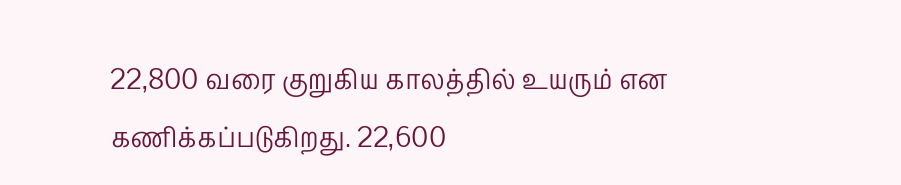22,800 வரை குறுகிய காலத்தில் உயரும் என கணிக்கப்படுகிறது. 22,600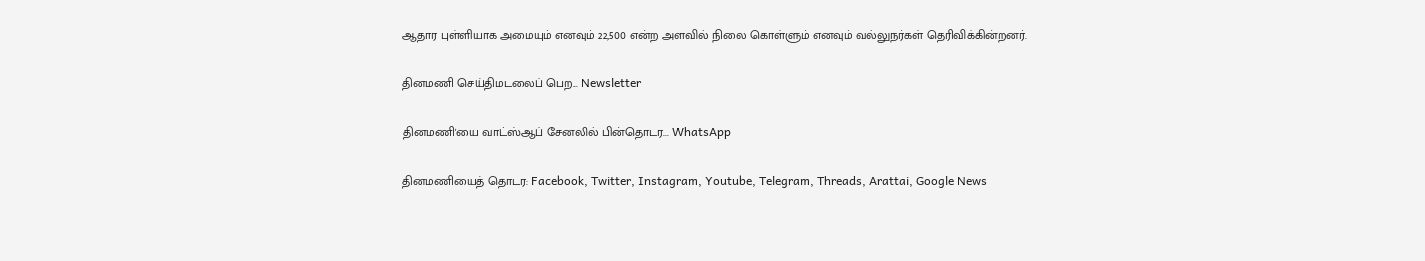ஆதார புள்ளியாக அமையும் எனவும் 22,500 என்ற அளவில் நிலை கொள்ளும் எனவும் வல்லுநர்கள் தெரிவிக்கின்றனர்.

தினமணி செய்திமடலைப் பெற... Newsletter

தினமணி'யை வாட்ஸ்ஆப் சேனலில் பின்தொடர... WhatsApp

தினமணியைத் தொடர: Facebook, Twitter, Instagram, Youtube, Telegram, Threads, Arattai, Google News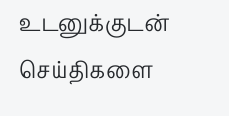உடனுக்குடன் செய்திகளை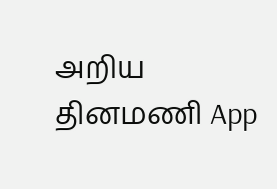அறிய தினமணி App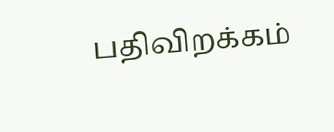பதிவிறக்கம்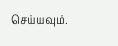செய்யவும்.